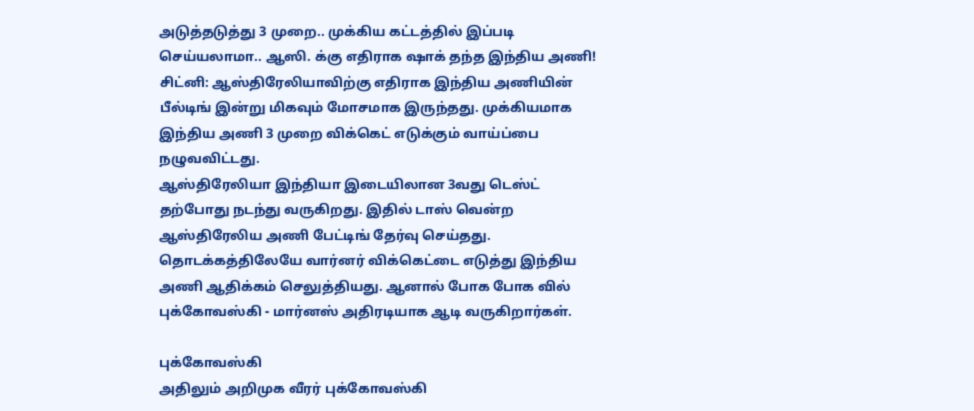அடுத்தடுத்து 3 முறை.. முக்கிய கட்டத்தில் இப்படி செய்யலாமா.. ஆஸி. க்கு எதிராக ஷாக் தந்த இந்திய அணி!
சிட்னி: ஆஸ்திரேலியாவிற்கு எதிராக இந்திய அணியின் பீல்டிங் இன்று மிகவும் மோசமாக இருந்தது. முக்கியமாக இந்திய அணி 3 முறை விக்கெட் எடுக்கும் வாய்ப்பை நழுவவிட்டது.
ஆஸ்திரேலியா இந்தியா இடையிலான 3வது டெஸ்ட் தற்போது நடந்து வருகிறது. இதில் டாஸ் வென்ற ஆஸ்திரேலிய அணி பேட்டிங் தேர்வு செய்தது.
தொடக்கத்திலேயே வார்னர் விக்கெட்டை எடுத்து இந்திய அணி ஆதிக்கம் செலுத்தியது. ஆனால் போக போக வில் புக்கோவஸ்கி - மார்னஸ் அதிரடியாக ஆடி வருகிறார்கள்.

புக்கோவஸ்கி
அதிலும் அறிமுக வீரர் புக்கோவஸ்கி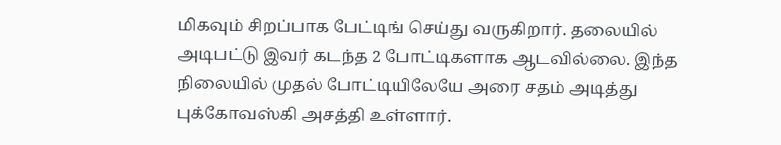மிகவும் சிறப்பாக பேட்டிங் செய்து வருகிறார். தலையில் அடிபட்டு இவர் கடந்த 2 போட்டிகளாக ஆடவில்லை. இந்த நிலையில் முதல் போட்டியிலேயே அரை சதம் அடித்து புக்கோவஸ்கி அசத்தி உள்ளார்.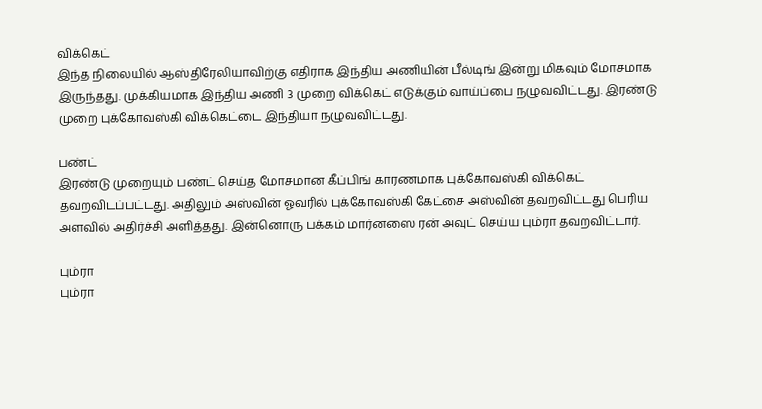விக்கெட்
இந்த நிலையில் ஆஸ்திரேலியாவிற்கு எதிராக இந்திய அணியின் பீல்டிங் இன்று மிகவும் மோசமாக இருந்தது. முக்கியமாக இந்திய அணி 3 முறை விக்கெட் எடுக்கும் வாய்ப்பை நழுவவிட்டது. இரண்டு முறை புக்கோவஸ்கி விக்கெட்டை இந்தியா நழுவவிட்டது.

பண்ட்
இரண்டு முறையும் பண்ட் செய்த மோசமான கீப்பிங் காரணமாக புக்கோவஸ்கி விக்கெட் தவறவிடப்பட்டது. அதிலும் அஸ்வின் ஓவரில் புக்கோவஸ்கி கேட்சை அஸ்வின் தவறவிட்டது பெரிய அளவில் அதிர்ச்சி அளித்தது. இன்னொரு பக்கம் மார்னஸை ரன் அவுட் செய்ய பும்ரா தவறவிட்டார்.

பும்ரா
பும்ரா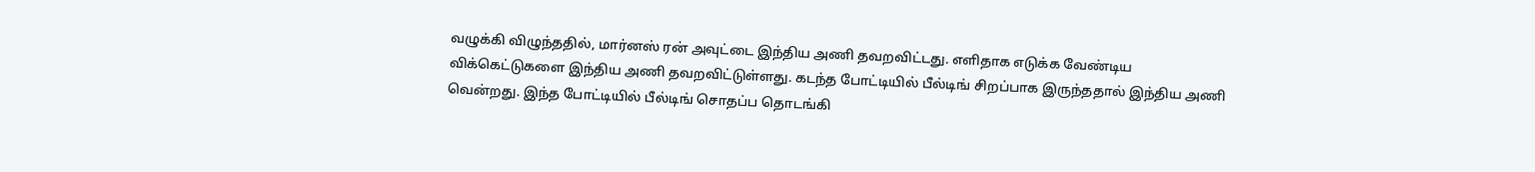வழுக்கி விழுந்ததில், மார்னஸ் ரன் அவுட்டை இந்திய அணி தவறவிட்டது. எளிதாக எடுக்க வேண்டிய விக்கெட்டுகளை இந்திய அணி தவறவிட்டுள்ளது. கடந்த போட்டியில் பீல்டிங் சிறப்பாக இருந்ததால் இந்திய அணி வென்றது. இந்த போட்டியில் பீல்டிங் சொதப்ப தொடங்கி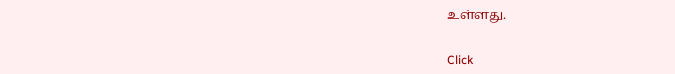உள்ளது.


Click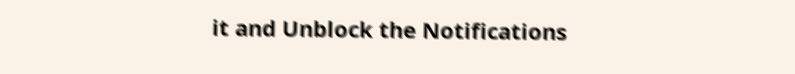it and Unblock the Notifications